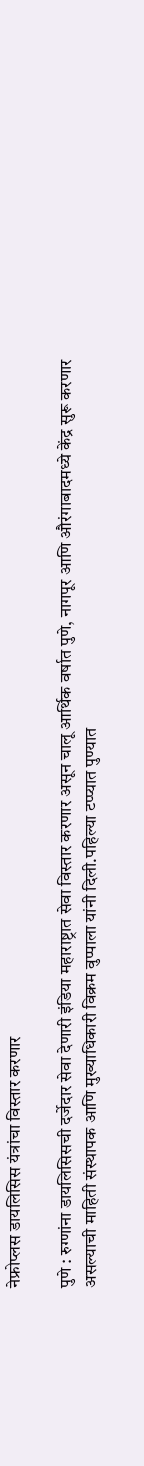नेफ्रोप्लस डायलिसिस यंत्रांचा विस्तार करणार

पुणे : रुग्णांना डायलिसिसची दर्जेदार सेवा देणारी इंडिया महाराष्ट्रात सेवा विस्तार करणार असून चालू आर्थिक वर्षात पुणे, नागपूर आणि औरंगाबादमध्ये केंद्र सुरू करणार असल्याची माहिती संस्थापक आणि मुख्याधिकारी विक्रम वुप्पाला यांनी दिली.पहिल्या टप्प्यात पुण्यात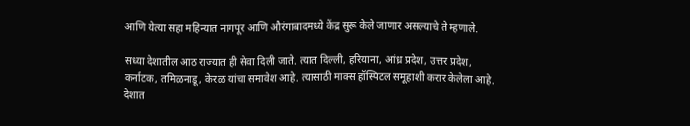आणि येत्या सहा महिन्यात नागपूर आणि औरंगाबादमध्ये केंद्र सुरू केले जाणार असल्याचे ते म्हणाले.

सध्या देशातील आठ राज्यात ही सेवा दिली जाते. त्यात दिल्ली, हरियाना, आंध्र प्रदेश, उत्तर प्रदेश, कर्नाटक, तमिळनाडू, केरळ यांचा समावेश आहे. त्यासाठी माक्स हॉस्पिटल समूहाशी करार केलेला आहे. देशात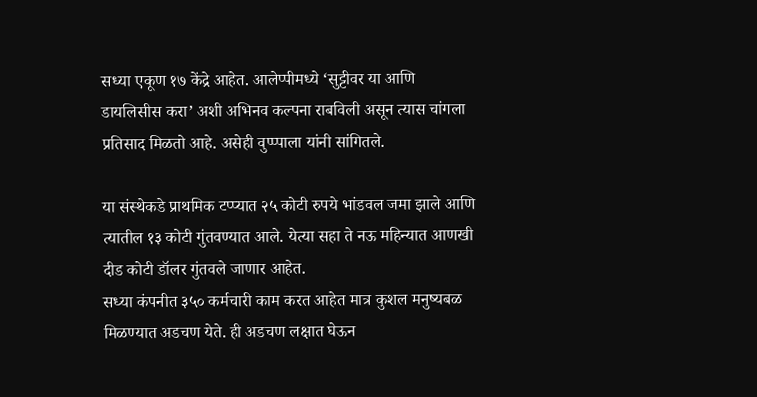सध्या एकूण १७ केंद्रे आहेत. आलेप्पीमध्ये ‘सुट्टीवर या आणि डायलिसीस करा’ अशी अभिनव कल्पना राबविली असून त्यास चांगला प्रतिसाद मिळतो आहे. असेही वुप्प्पाला यांनी सांगितले.

या संस्थेकडे प्राथमिक टप्प्यात २५ कोटी रुपये भांडवल जमा झाले आणि त्यातील १३ कोटी गुंतवण्यात आले. येत्या सहा ते नऊ महिन्यात आणखी दीड कोटी डॉलर गुंतवले जाणार आहेत.
सध्या कंपनीत ३५० कर्मचारी काम करत आहेत मात्र कुशल मनुष्यबळ मिळण्यात अडचण येते. ही अडचण लक्षात घेऊन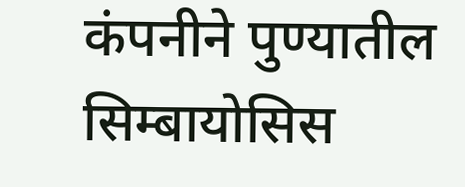कंपनीने पुण्यातील सिम्बायोसिस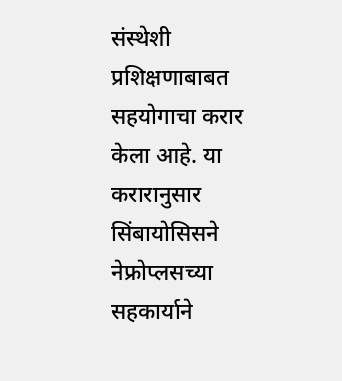संस्थेशी प्रशिक्षणाबाबत सहयोगाचा करार केला आहे. या करारानुसार सिंबायोसिसने नेफ्रोप्लसच्या सहकार्याने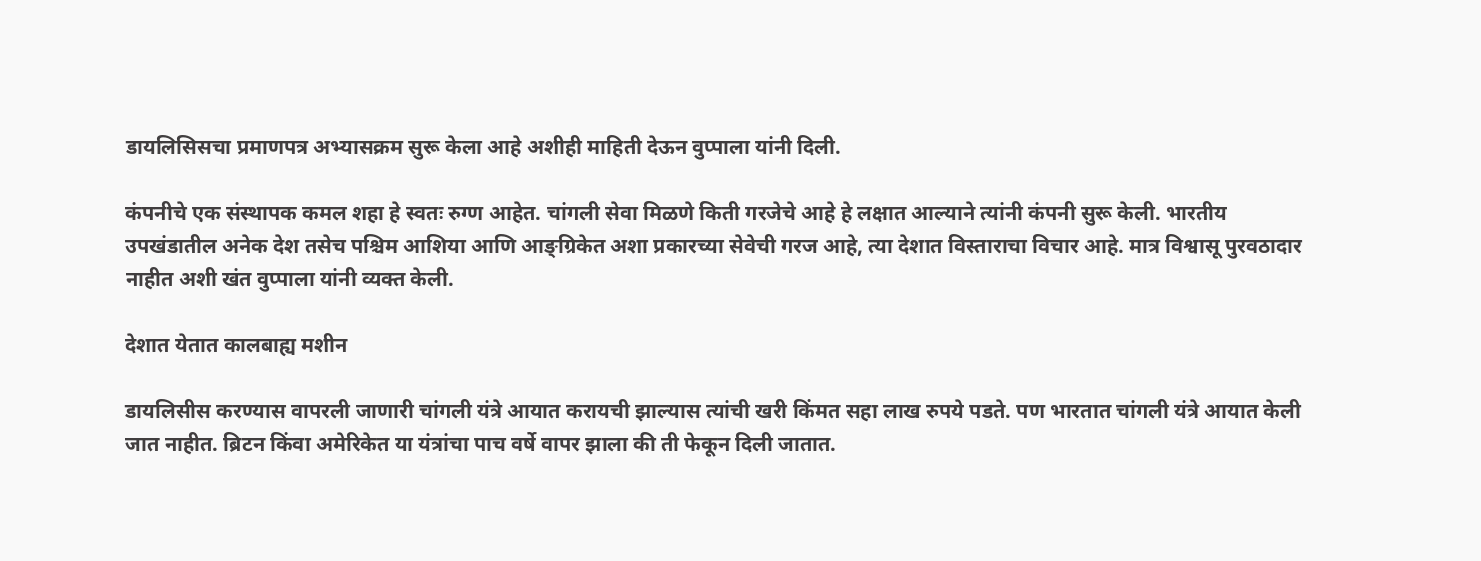डायलिसिसचा प्रमाणपत्र अभ्यासक्रम सुरू केला आहे अशीही माहिती देऊन वुप्पाला यांनी दिली.

कंपनीचे एक संस्थापक कमल शहा हे स्वतः रुग्ण आहेत. चांगली सेवा मिळणे किती गरजेचे आहे हे लक्षात आल्याने त्यांनी कंपनी सुरू केली. भारतीय उपखंडातील अनेक देश तसेच पश्चिम आशिया आणि आङ्ग्रिकेत अशा प्रकारच्या सेवेची गरज आहे, त्या देशात विस्ताराचा विचार आहे. मात्र विश्वासू पुरवठादार नाहीत अशी खंत वुप्पाला यांनी व्यक्त केली.

देशात येतात कालबाह्य मशीन

डायलिसीस करण्यास वापरली जाणारी चांगली यंत्रे आयात करायची झाल्यास त्यांची खरी किंमत सहा लाख रुपये पडते. पण भारतात चांगली यंत्रे आयात केली जात नाहीत. ब्रिटन किंवा अमेरिकेत या यंत्रांचा पाच वर्षे वापर झाला की ती फेकून दिली जातात.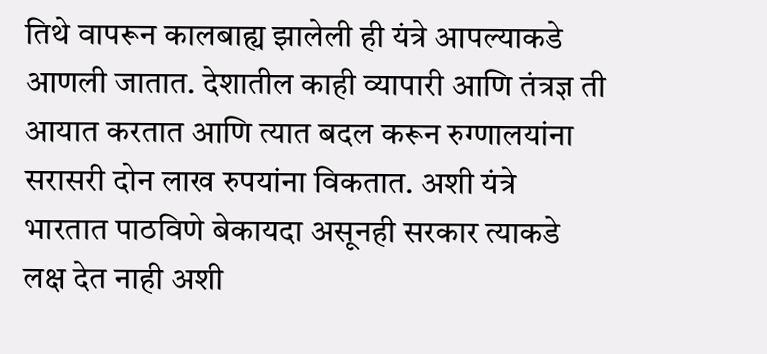तिथे वापरून कालबाह्य झालेली ही यंत्रे आपल्याकडे आणली जातात. देशातील काही व्यापारी आणि तंत्रज्ञ ती आयात करतात आणि त्यात बदल करून रुग्णालयांना सरासरी दोन लाख रुपयांना विकतात. अशी यंत्रे भारतात पाठविणे बेकायदा असूनही सरकार त्याकडे लक्ष देत नाही अशी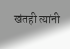खंतही त्यांनी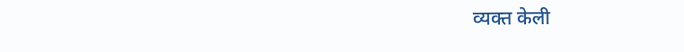व्यक्त केली